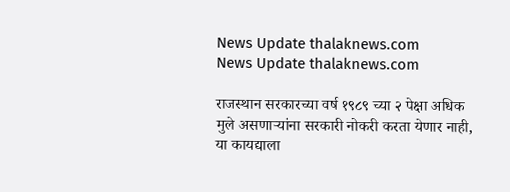News Update thalaknews.com
News Update thalaknews.com

राजस्थान सरकारच्या वर्ष १९८९ च्या २ पेक्षा अधिक मुले असणार्‍यांना सरकारी नोकरी करता येणार नाही, या कायद्याला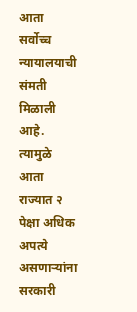आता सर्वोच्च न्यायालयाची संमती मिळाली आहे. त्यामुळे आता राज्यात २ पेक्षा अधिक अपत्ये असणार्‍यांना सरकारी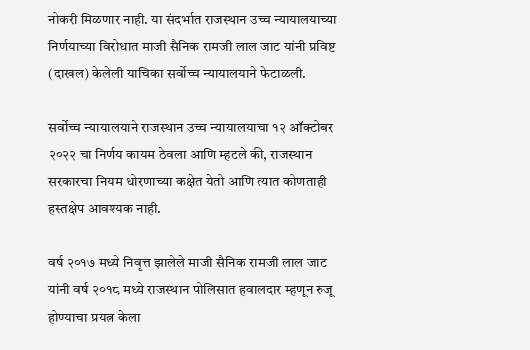नोकरी मिळणार नाही. या संदर्भात राजस्थान उच्च न्यायालयाच्या निर्णयाच्या विरोधात माजी सैनिक रामजी लाल जाट यांनी प्रविष्ट (दाखल) केलेली याचिका सर्वोच्च न्यायालयाने फेटाळली.

सर्वोच्च न्यायालयाने राजस्थान उच्च न्यायालयाचा १२ ऑक्टोबर २०२२ चा निर्णय कायम ठेवला आणि म्हटले की, राजस्थान सरकारचा नियम धोरणाच्या कक्षेत येतो आणि त्यात कोणताही हस्तक्षेप आवश्यक नाही.

वर्ष २०१७ मध्ये निवृत्त झालेले माजी सैनिक रामजी लाल जाट यांनी वर्ष २०१८ मध्ये राजस्थान पोलिसात हवालदार म्हणून रुजू होण्याचा प्रयत्न केला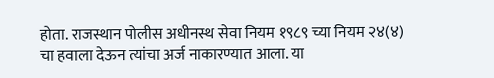होता. राजस्थान पोलीस अधीनस्थ सेवा नियम १९८९ च्या नियम २४(४) चा हवाला देऊन त्यांचा अर्ज नाकारण्यात आला. या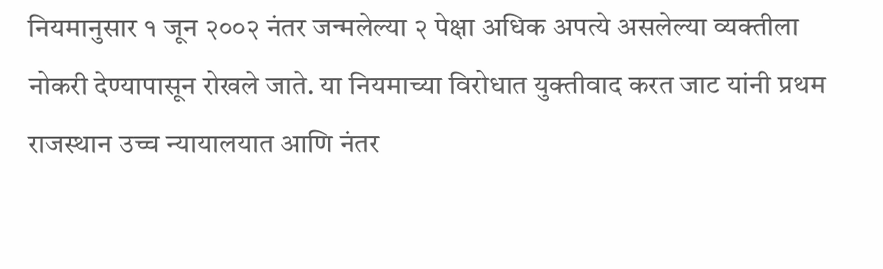नियमानुसार १ जून २००२ नंतर जन्मलेल्या २ पेक्षा अधिक अपत्ये असलेल्या व्यक्तीला नोकरी देण्यापासून रोखले जाते. या नियमाच्या विरोधात युक्तीवाद करत जाट यांनी प्रथम राजस्थान उच्च न्यायालयात आणि नंतर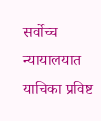सर्वोच्च न्यायालयात याचिका प्रविष्ट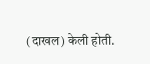(दाखल) केली होती.